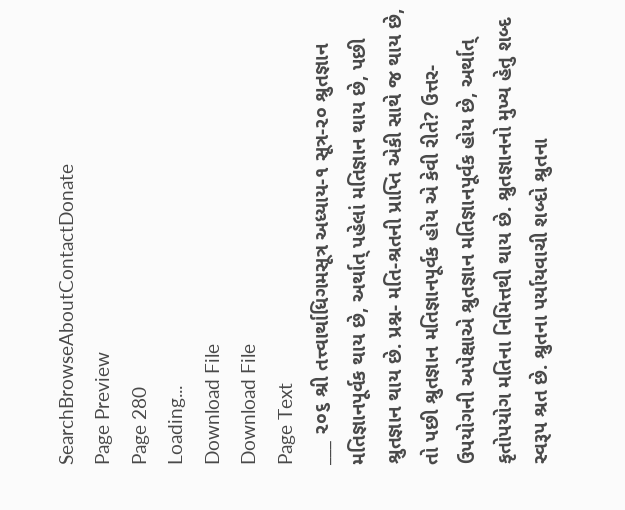SearchBrowseAboutContactDonate
Page Preview
Page 280
Loading...
Download File
Download File
Page Text
___ ૨૦૬ શ્રી તત્ત્વાર્થાધિગમસૂત્ર અધ્યાય-૧ સૂત્ર-૨૦ શ્રુતજ્ઞાન મતિજ્ઞાનપૂર્વક થાય છે, અર્થાત્ પહેલાં મતિજ્ઞાન થાય છે, પછી શ્રુતજ્ઞાન થાય છે. પ્રશ્ન- મતિ-શ્રતની પ્રાપ્તિ એકી સાથે જ થાય છે, તો પછી શ્રુતજ્ઞાન મતિજ્ઞાનપૂર્વક હોય એ કેવી રીતે? ઉત્તર- ઉપયોગની અપેક્ષાએ શ્રુતજ્ઞાન મતિજ્ઞાનપૂર્વક હોય છે, અર્થાત્ કૃતોપયોગ મતિના નિમિત્તથી થાય છે. શ્રુતજ્ઞાનનો મુખ્ય હેતુ શબ્દ સ્વરૂપ શ્રત છે. શ્રુતના પર્યાયવાચી શબ્દો શ્રુતના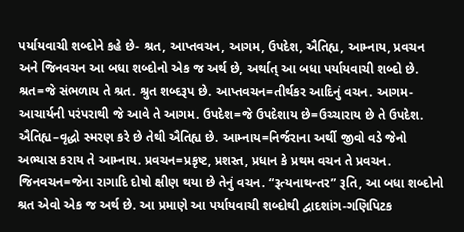પર્યાયવાચી શબ્દોને કહે છે- શ્રત, આપ્તવચન, આગમ, ઉપદેશ, ઐતિહ્ય, આમ્નાય, પ્રવચન અને જિનવચન આ બધા શબ્દોનો એક જ અર્થ છે, અર્થાત્ આ બધા પર્યાયવાચી શબ્દો છે. શ્રત=જે સંભળાય તે શ્રત. શ્રુત શબ્દરૂપ છે. આપ્તવચન=તીર્થકર આદિનું વચન. આગમ-આચાર્યની પરંપરાથી જે આવે તે આગમ. ઉપદેશ=જે ઉપદેશાય છે=ઉચ્ચારાય છે તે ઉપદેશ. ઐતિહ્ય–વૃદ્ધો સ્મરણ કરે છે તેથી ઐતિહ્ય છે. આમ્નાય=નિર્જરાના અર્થી જીવો વડે જેનો અભ્યાસ કરાય તે આમ્નાય. પ્રવચન=પ્રકૃષ્ટ, પ્રશસ્ત, પ્રધાન કે પ્રથમ વચન તે પ્રવચન. જિનવચન=જેના રાગાદિ દોષો ક્ષીણ થયા છે તેનું વચન. “રૂત્યનાથન્તર” રૂતિ, આ બધા શબ્દોનો શ્રત એવો એક જ અર્થ છે. આ પ્રમાણે આ પર્યાયવાચી શબ્દોથી દ્વાદશાંગ-ગણિપિટક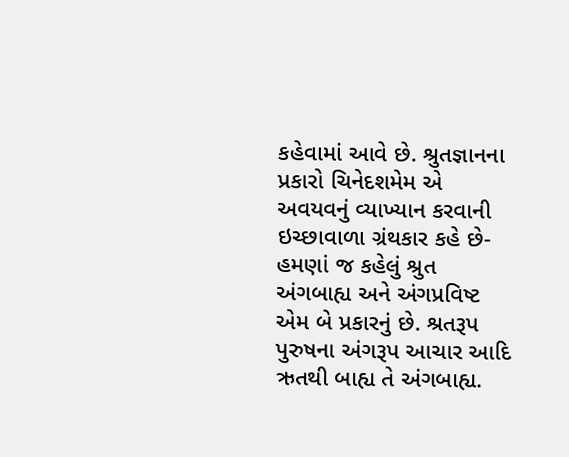કહેવામાં આવે છે. શ્રુતજ્ઞાનના પ્રકારો ચિનેદશમેમ એ અવયવનું વ્યાખ્યાન કરવાની ઇચ્છાવાળા ગ્રંથકાર કહે છે- હમણાં જ કહેલું શ્રુત અંગબાહ્ય અને અંગપ્રવિષ્ટ એમ બે પ્રકારનું છે. શ્રતરૂપ પુરુષના અંગરૂપ આચાર આદિ ઋતથી બાહ્ય તે અંગબાહ્ય.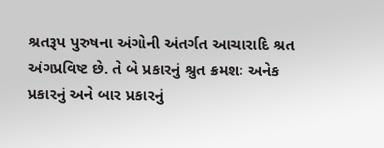શ્રતરૂપ પુરુષના અંગોની અંતર્ગત આચારાદિ શ્રત અંગપ્રવિષ્ટ છે. તે બે પ્રકારનું શ્રુત ક્રમશઃ અનેક પ્રકારનું અને બાર પ્રકારનું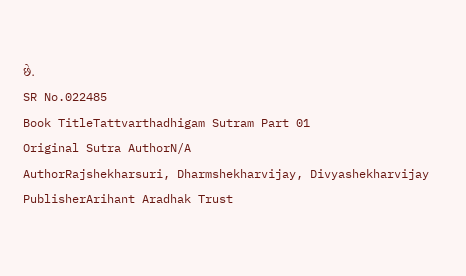છે.
SR No.022485
Book TitleTattvarthadhigam Sutram Part 01
Original Sutra AuthorN/A
AuthorRajshekharsuri, Dharmshekharvijay, Divyashekharvijay
PublisherArihant Aradhak Trust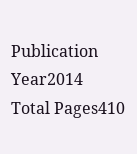Publication Year2014
Total Pages410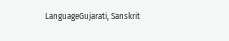LanguageGujarati, Sanskrit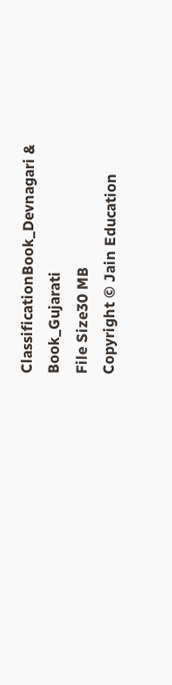ClassificationBook_Devnagari & Book_Gujarati
File Size30 MB
Copyright © Jain Education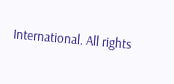International. All rights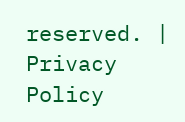reserved. | Privacy Policy